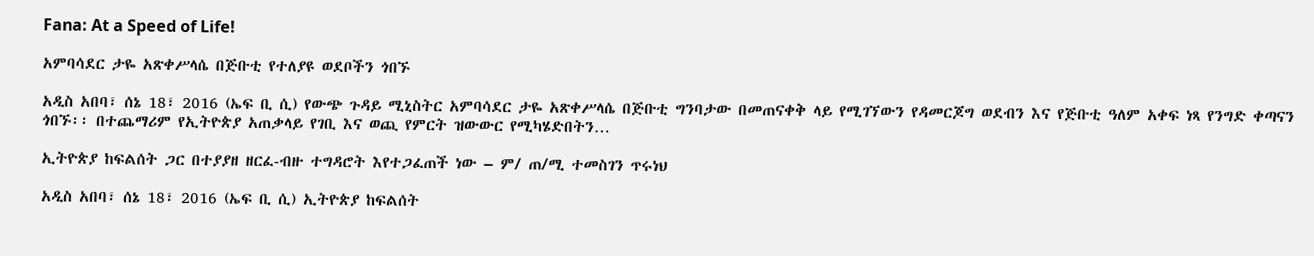Fana: At a Speed of Life!

አምባሳደር ታዬ አጽቀሥላሴ በጅቡቲ የተለያዩ ወደቦችን ጎበኙ

አዲስ አበባ፣ ሰኔ 18፣ 2016 (ኤፍ ቢ ሲ) የውጭ ጉዳይ ሚኒስትር አምባሳደር ታዬ አጽቀሥላሴ በጅቡቲ ግንባታው በመጠናቀቅ ላይ የሚገኘውን የዳመርጆግ ወደብን እና የጅቡቲ ዓለም አቀፍ ነጻ የንግድ ቀጣናን ጎበኙ፡፡ በተጨማሪም የኢትዮጵያ አጠቃላይ የገቢ እና ወጪ የምርት ዝውውር የሚካሄድበትን…

ኢትዮጵያ ከፍልሰት ጋር በተያያዘ ዘርፈ-ብዙ ተግዳሮት እየተጋፈጠች ነው – ም/ ጠ/ሚ ተመስገን ጥሩነህ

አዲስ አበባ፣ ሰኔ 18፣ 2016 (ኤፍ ቢ ሲ) ኢትዮጵያ ከፍልሰት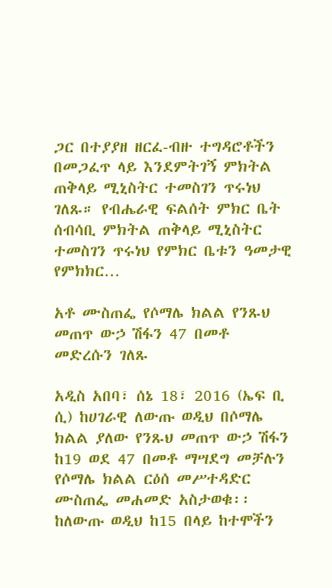ጋር በተያያዘ ዘርፈ-ብዙ ተግዳሮቶችን በመጋፈጥ ላይ እንደምትገኝ ምክትል ጠቅላይ ሚኒስትር ተመስገን ጥሩነህ ገለጹ። የብሔራዊ ፍልሰት ምክር ቤት ሰብሳቢ ምክትል ጠቅላይ ሚኒስትር ተመስገን ጥሩነህ የምክር ቤቱን ዓመታዊ የምክክር…

አቶ ሙስጠፌ የሶማሌ ክልል የንጹህ መጠጥ ውኃ ሽፋን 47 በመቶ መድረሱን ገለጹ

አዲስ አበባ፣ ሰኔ 18፣ 2016 (ኤፍ ቢ ሲ) ከሀገራዊ ለውጡ ወዲህ በሶማሌ ክልል ያለው የንጹህ መጠጥ ውኃ ሽፋን ከ19 ወደ 47 በመቶ ማሣደግ መቻሉን የሶማሌ ክልል ርዕሰ መሥተዳድር ሙስጠፌ መሐመድ አስታወቁ፡፡ ከለውጡ ወዲህ ከ15 በላይ ከተሞችን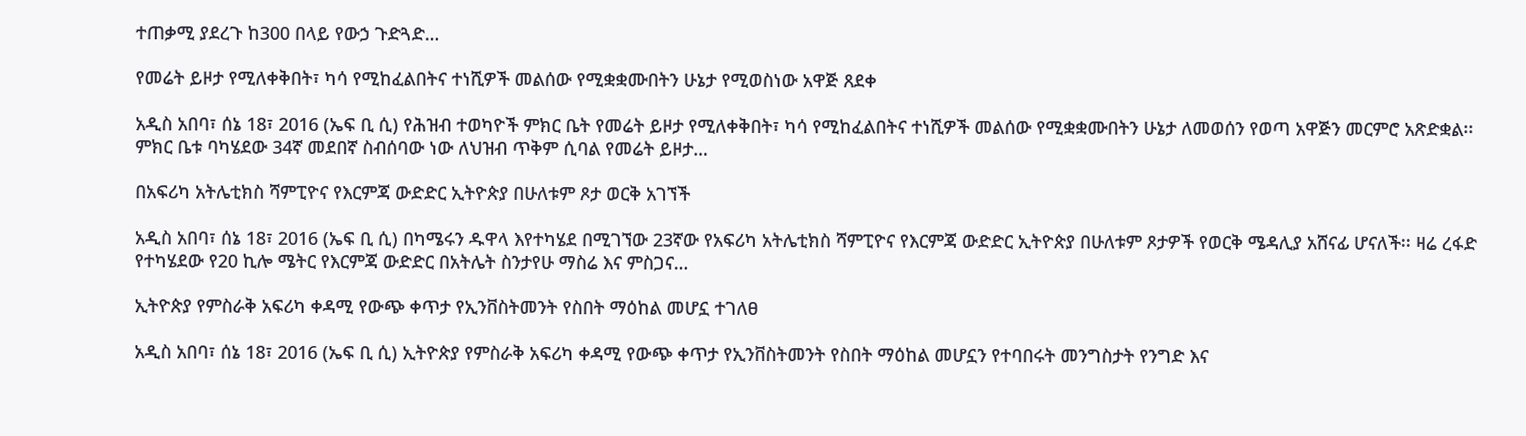ተጠቃሚ ያደረጉ ከ300 በላይ የውኃ ጉድጓድ…

የመሬት ይዞታ የሚለቀቅበት፣ ካሳ የሚከፈልበትና ተነሺዎች መልሰው የሚቋቋሙበትን ሁኔታ የሚወስነው አዋጅ ጸደቀ

አዲስ አበባ፣ ሰኔ 18፣ 2016 (ኤፍ ቢ ሲ) የሕዝብ ተወካዮች ምክር ቤት የመሬት ይዞታ የሚለቀቅበት፣ ካሳ የሚከፈልበትና ተነሺዎች መልሰው የሚቋቋሙበትን ሁኔታ ለመወሰን የወጣ አዋጅን መርምሮ አጽድቋል፡፡ ምክር ቤቱ ባካሄደው 34ኛ መደበኛ ስብሰባው ነው ለህዝብ ጥቅም ሲባል የመሬት ይዞታ…

በአፍሪካ አትሌቲክስ ሻምፒዮና የእርምጃ ውድድር ኢትዮጵያ በሁለቱም ጾታ ወርቅ አገኘች

አዲስ አበባ፣ ሰኔ 18፣ 2016 (ኤፍ ቢ ሲ) በካሜሩን ዱዋላ እየተካሄደ በሚገኘው 23ኛው የአፍሪካ አትሌቲክስ ሻምፒዮና የእርምጃ ውድድር ኢትዮጵያ በሁለቱም ጾታዎች የወርቅ ሜዳሊያ አሸናፊ ሆናለች፡፡ ዛሬ ረፋድ የተካሄደው የ20 ኪሎ ሜትር የእርምጃ ውድድር በአትሌት ስንታየሁ ማስሬ እና ምስጋና…

ኢትዮጵያ የምስራቅ አፍሪካ ቀዳሚ የውጭ ቀጥታ የኢንቨስትመንት የስበት ማዕከል መሆኗ ተገለፀ

አዲስ አበባ፣ ሰኔ 18፣ 2016 (ኤፍ ቢ ሲ) ኢትዮጵያ የምስራቅ አፍሪካ ቀዳሚ የውጭ ቀጥታ የኢንቨስትመንት የስበት ማዕከል መሆኗን የተባበሩት መንግስታት የንግድ እና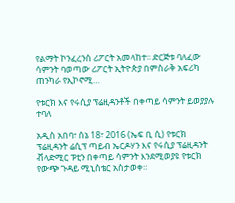የልማት ኮንፈረንስ ሪፖርት አመላከተ፡፡ ድርጅቱ ባለፈው ሳምንት ባወጣው ሪፖርት ኢትዮጵያ በምስራቅ አፍሪካ ጠንካራ የኢኮኖሚ…

የቱርክ እና የሩሲያ ፕሬዚዳንቶች በቀጣይ ሳምንት ይወያያሉ ተባለ

አዲስ አበባ፣ ሰኔ 18፣ 2016 (ኤፍ ቢ ሲ) የቱርክ ፕሬዚዳንት ሬሲፕ ጣይብ ኤርዶሃን እና የሩሲያ ፕሬዚዳንት ቭላድሚር ፑቲን በቀጣይ ሳምንት እንደሚወያዩ የቱርክ የውጭ ጉዳይ ሚኒስቴር አስታወቀ።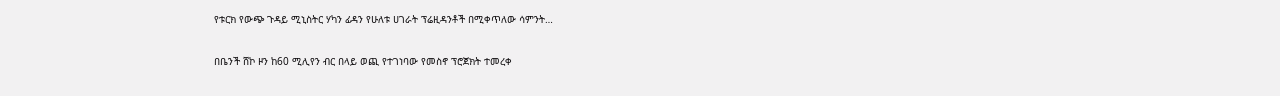የቱርክ የውጭ ጉዳይ ሚኒስትር ሃካን ፊዳን የሁለቱ ሀገራት ፕሬዚዳንቶች በሚቀጥለው ሳምንት…

በቤንች ሸኮ ዞን ከ60 ሚሊየን ብር በላይ ወጪ የተገነባው የመስኖ ፕሮጀክት ተመረቀ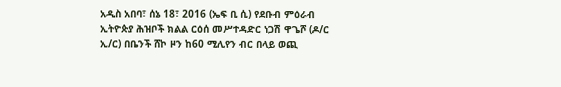አዲስ አበባ፣ ሰኔ 18፣ 2016 (ኤፍ ቢ ሲ) የደቡብ ምዕራብ ኢትዮጵያ ሕዝቦች ክልል ርዕሰ መሥተዳድር ነጋሽ ዋጌሾ (ዶ/ር ኢ/ር) በቤንች ሸኮ ዞን ከ60 ሚሊየን ብር በላይ ወጪ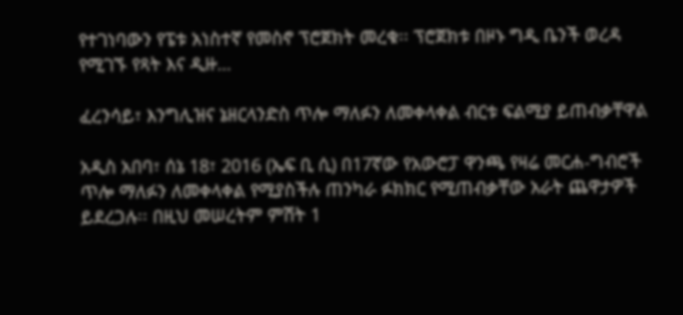የተገነባውን የፔቱ አነስተኛ የመስኖ ፕሮጀክት መረቁ፡፡ ፕሮጀክቱ በዞኑ ግዲ ቤንች ወረዳ የሚገኙ የጻት እና ዲዙ…

ፈረንሳይ፣ እንግሊዝና ኔዘርላንድስ ጥሎ ማለፉን ለመቀላቀል ብርቱ ፍልሚያ ይጠብቃቸዋል

አዲስ አበባ፣ ሰኔ 18፣ 2016 (ኤፍ ቢ ሲ) በ17ኛው የአውሮፓ ዋንጫ የዛሬ መርሐ-ግብሮች ጥሎ ማለፉን ለመቀላቀል የሚያስችሉ ጠንካራ ፉክክር የሚጠብቃቸው አራት ጨዋታዎች ይደረጋሉ፡፡ በዚህ መሠረትም ምሽት 1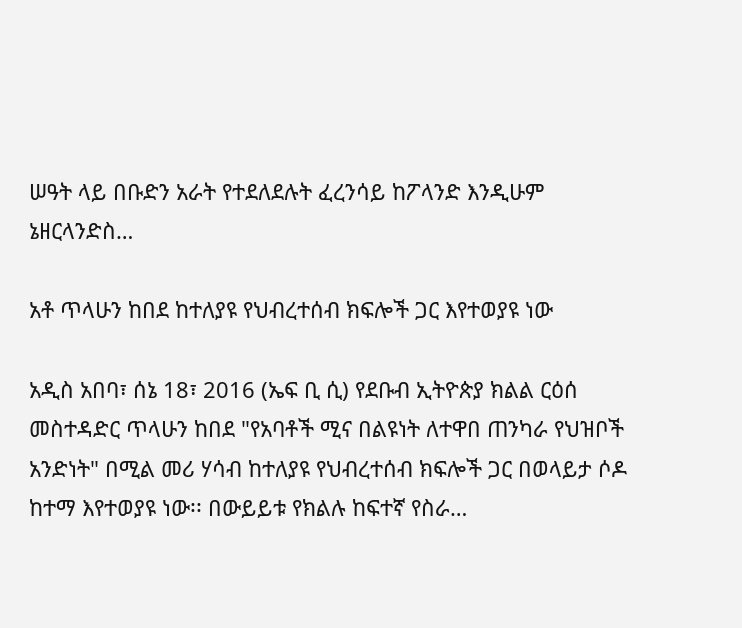ሠዓት ላይ በቡድን አራት የተደለደሉት ፈረንሳይ ከፖላንድ እንዲሁም ኔዘርላንድስ…

አቶ ጥላሁን ከበደ ከተለያዩ የህብረተሰብ ክፍሎች ጋር እየተወያዩ ነው

አዲስ አበባ፣ ሰኔ 18፣ 2016 (ኤፍ ቢ ሲ) የደቡብ ኢትዮጵያ ክልል ርዕሰ መስተዳድር ጥላሁን ከበደ "የአባቶች ሚና በልዩነት ለተዋበ ጠንካራ የህዝቦች አንድነት" በሚል መሪ ሃሳብ ከተለያዩ የህብረተሰብ ክፍሎች ጋር በወላይታ ሶዶ ከተማ እየተወያዩ ነው፡፡ በውይይቱ የክልሉ ከፍተኛ የስራ…